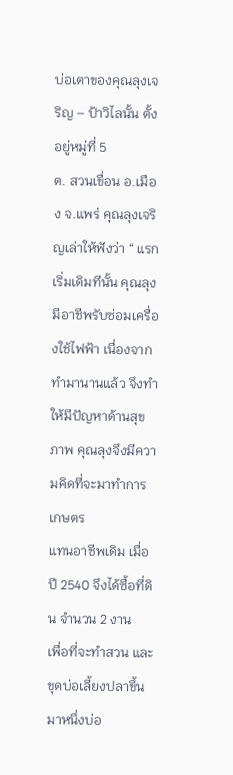บ่อเตาของคุณลุงเจริญ – ป้าวิไลนั้น ตั้งอยู่หมู่ที่ 5
ต. สวนเขื่อน อ.เมือง จ.แพร่ คุณลุงเจริญเล่าให้ฟังว่า “ แรกเริ่มเดิมทีนั้น คุณลุงมีอาชีพรับซ่อมเครื่องใช้ไฟฟ้า เนื่องจากทำมานานแล้ว จึงทำให้มีปัญหาด้านสุขภาพ คุณลุงจึงมีความคิดที่จะมาทำการเกษตร
แทนอาชีพเดิม เมื่อปี 2540 จึงได้ซื้อที่ดิน จำนวน 2 งาน
เพื่อที่จะทำสวน และ ขุดบ่อเลี้ยงปลาขึ้นมาหนึ่งบ่อ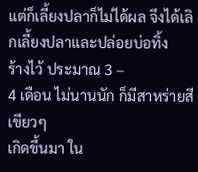แต่ก็เลี้ยงปลาก็ไม่ได้ผล จึงได้เลิกเลี้ยงปลาและปล่อยบ่อทิ้ง
ร้างไว้ ประมาณ 3 –
4 เดือน ไม่นานนัก ก็มีสาหร่ายสีเขียวๆ
เกิดขึ้นมา ใน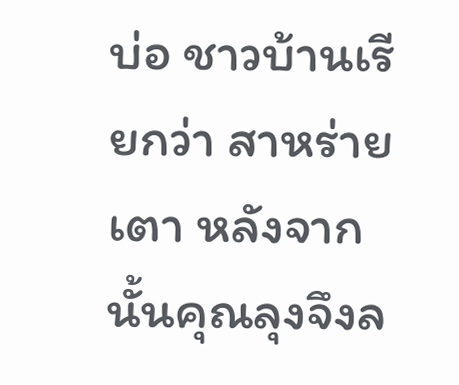บ่อ ชาวบ้านเรียกว่า สาหร่ายเตา หลังจากนั้นคุณลุงจึงล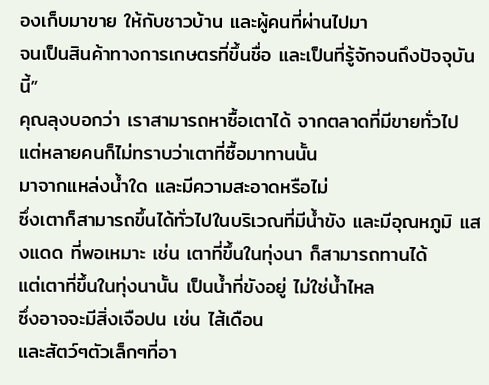องเก็บมาขาย ให้กับชาวบ้าน และผู้คนที่ผ่านไปมา
จนเป็นสินค้าทางการเกษตรที่ขึ้นชื่อ และเป็นที่รู้จักจนถึงปัจจุบันนี้”
คุณลุงบอกว่า เราสามารถหาซื้อเตาได้ จากตลาดที่มีขายทั่วไป แต่หลายคนก็ไม่ทราบว่าเตาที่ซื้อมาทานนั้น
มาจากแหล่งน้ำใด และมีความสะอาดหรือไม่
ซึ่งเตาก็สามารถขึ้นได้ทั่วไปในบริเวณที่มีน้ำขัง และมีอุณหภูมิ แสงแดด ที่พอเหมาะ เช่น เตาที่ขึ้นในทุ่งนา ก็สามารถทานได้
แต่เตาที่ขึ้นในทุ่งนานั้น เป็นน้ำที่ขังอยู่ ไม่ใช่น้ำไหล
ซึ่งอาจจะมีสิ่งเจือปน เช่น ไส้เดือน
และสัตว์ๆตัวเล็กๆที่อา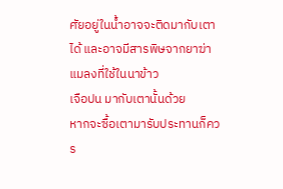ศัยอยู่ในน้ำอาจจะติดมากับเตาได้ และอาจมีสารพิษจากยาฆ่าแมลงที่ใช้ในนาข้าว
เจือปน มากับเตานั้นด้วย
หากจะซื้อเตามารับประทานก็ควร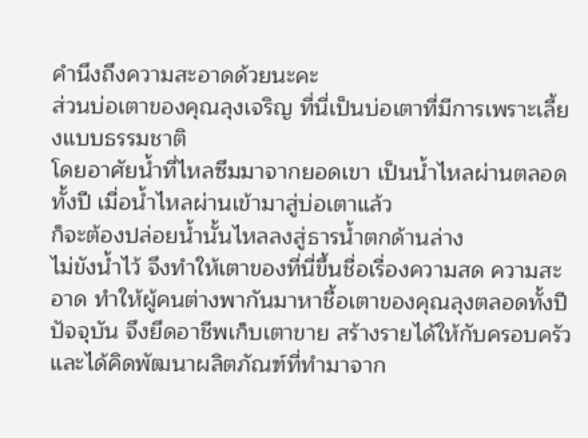คำนึงถึงความสะอาดด้วยนะคะ
ส่วนบ่อเตาของคุณลุงเจริญ ที่นี่เป็นบ่อเตาที่มีการเพราะเลี้ยงแบบธรรมชาติ
โดยอาศัยน้ำที่ไหลซึมมาจากยอดเขา เป็นน้ำไหลผ่านตลอดทั้งปี เมื่อน้ำไหลผ่านเข้ามาสู่บ่อเตาแล้ว
ก็จะต้องปล่อยน้ำนั้นไหลลงสู่ธารน้ำตกด้านล่าง
ไม่ขังน้ำไว้ จึงทำให้เตาของที่นี่ขึ้นชื่อเรื่องความสด ความสะอาด ทำให้ผู้คนต่างพากันมาหาชื้อเตาของคุณลุงตลอดทั้งปี
ปัจจุบัน จึงยึดอาชีพเก็บเตาขาย สร้างรายได้ให้กับครอบครัว
และได้คิดพัฒนาผลิตภัณฑ์ที่ทำมาจาก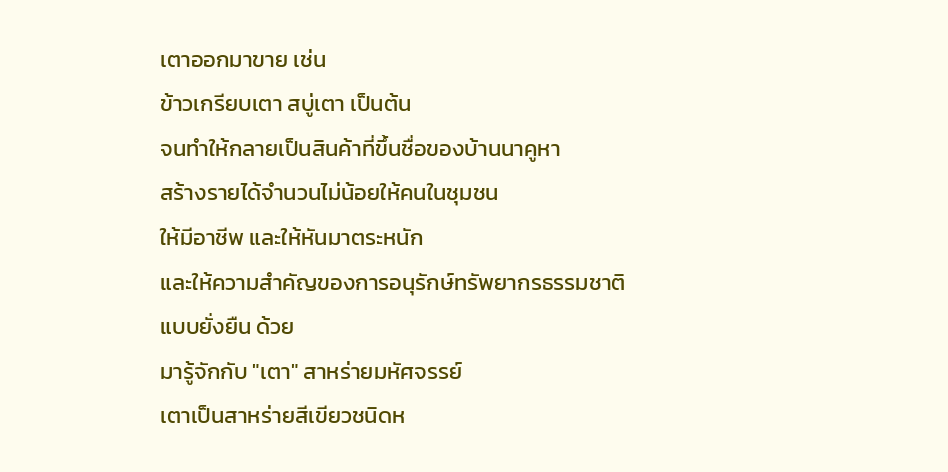เตาออกมาขาย เช่น
ข้าวเกรียบเตา สบู่เตา เป็นต้น
จนทำให้กลายเป็นสินค้าที่ขึ้นชื่อของบ้านนาคูหา
สร้างรายได้จำนวนไม่น้อยให้คนในชุมชน
ให้มีอาชีพ และให้หันมาตระหนัก
และให้ความสำคัญของการอนุรักษ์ทรัพยากรธรรมชาติ
แบบยั่งยืน ด้วย
มารู้จักกับ "เตา" สาหร่ายมหัศจรรย์
เตาเป็นสาหร่ายสีเขียวชนิดห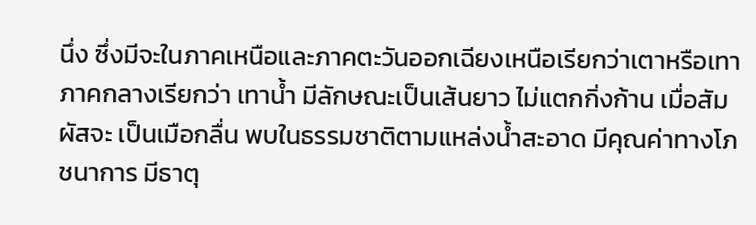นึ่ง ซึ่งมีจะในภาคเหนือและภาคตะวันออกเฉียงเหนือเรียกว่าเตาหรือเทา ภาคกลางเรียกว่า เทาน้ำ มีลักษณะเป็นเส้นยาว ไม่แตกกิ่งก้าน เมื่อสัมผัสจะ เป็นเมือกลื่น พบในธรรมชาติตามแหล่งน้ำสะอาด มีคุณค่าทางโภชนาการ มีธาตุ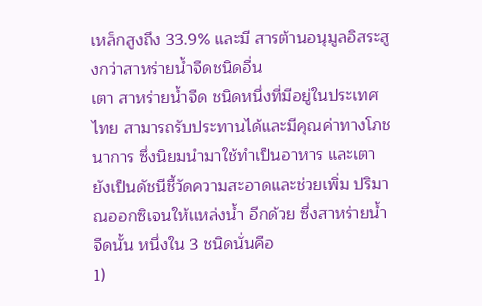เหล็กสูงถึง 33.9% และมี สารต้านอนุมูลอิสระสูงกว่าสาหร่ายน้ำจืดชนิดอื่น
เตา สาหร่ายน้ำจืด ชนิดหนึ่งที่มีอยู่ในประเทศไทย สามารถรับประทานได้และมีคุณค่าทางโภชนาการ ซึ่งนิยมนำมาใช้ทำเป็นอาหาร และเตายังเป็นดัชนีชี้วัดความสะอาดและช่วยเพิ่ม ปริมาณออกซิเจนให้เเหล่งน้ำ อีกด้วย ซึ่งสาหร่ายน้ำจืดนั้น หนึ่งใน 3 ชนิดนั่นคือ
1)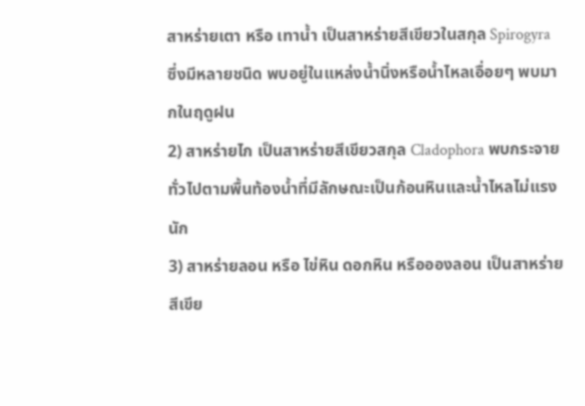สาหร่ายเตา หรือ เทาน้ำ เป็นสาหร่ายสีเขียวในสกุล Spirogyra ซึ่งมีหลายชนิด พบอยู่ในแหล่งน้ำนิ่งหรือน้ำไหลเอื่อยๆ พบมากในฤดูฝน
2) สาหร่ายไก เป็นสาหร่ายสีเขียวสกุล Cladophora พบกระจายทั่วไปตามพื้นท้องน้ำที่มีลักษณะเป็นก้อนหินและน้ำไหลไม่แรงนัก
3) สาหร่ายลอน หรือ ไข่หิน ดอกหิน หรืออองลอน เป็นสาหร่ายสีเขีย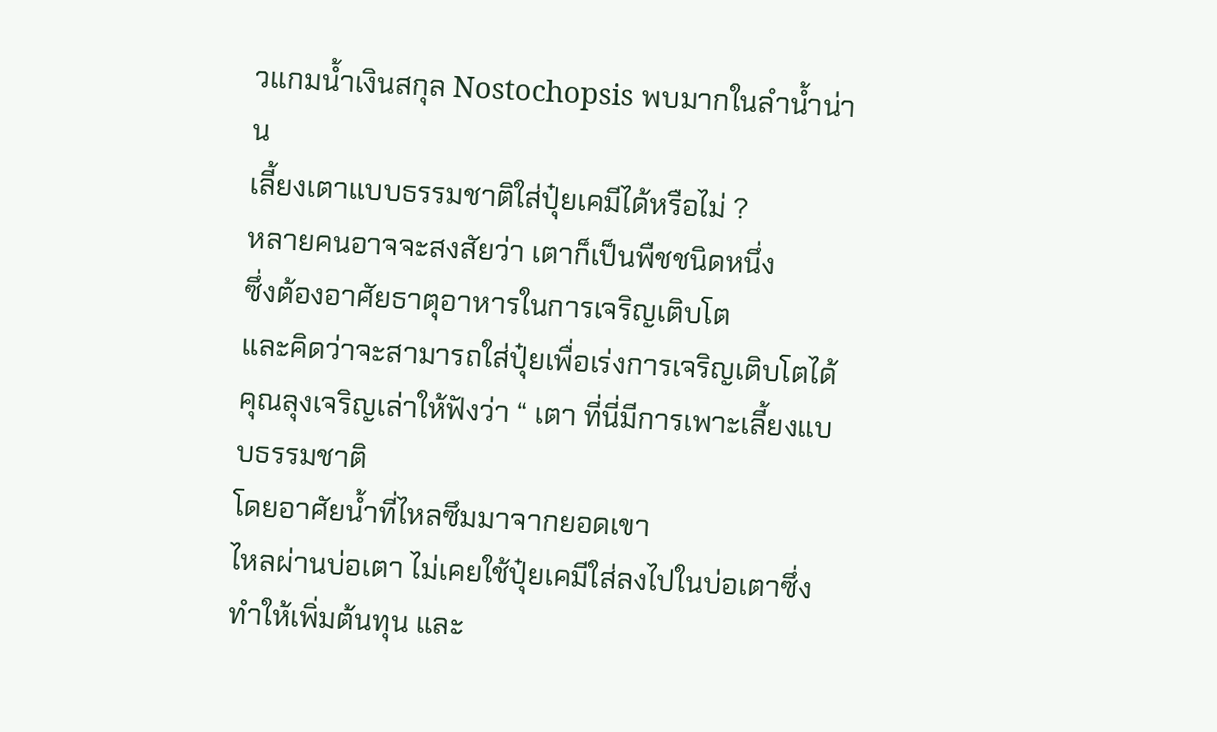วแกมน้ำเงินสกุล Nostochopsis พบมากในลำน้ำน่าน
เลี้ยงเตาแบบธรรมชาติใส่ปุ๋ยเคมีได้หรือไม่ ?
หลายคนอาจจะสงสัยว่า เตาก็เป็นพืชชนิดหนึ่ง
ซึ่งต้องอาศัยธาตุอาหารในการเจริญเติบโต
และคิดว่าจะสามารถใส่ปุ๋ยเพื่อเร่งการเจริญเติบโตได้ คุณลุงเจริญเล่าให้ฟังว่า “ เตา ที่นี่มีการเพาะเลี้ยงแบบธรรมชาติ
โดยอาศัยน้ำที่ไหลซึมมาจากยอดเขา
ไหลผ่านบ่อเตา ไม่เคยใช้ปุ๋ยเคมีใส่ลงไปในบ่อเตาซึ่งทำให้เพิ่มต้นทุน และ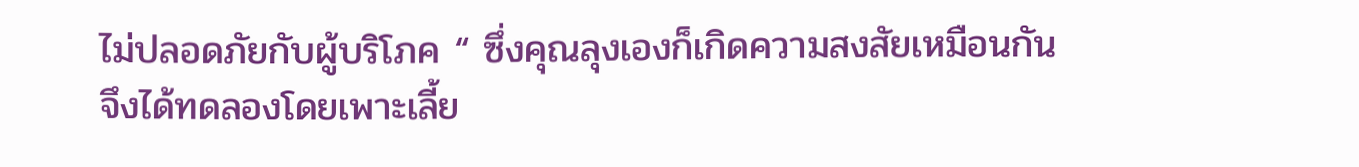ไม่ปลอดภัยกับผู้บริโภค “ ซึ่งคุณลุงเองก็เกิดความสงสัยเหมือนกัน
จึงได้ทดลองโดยเพาะเลี้ย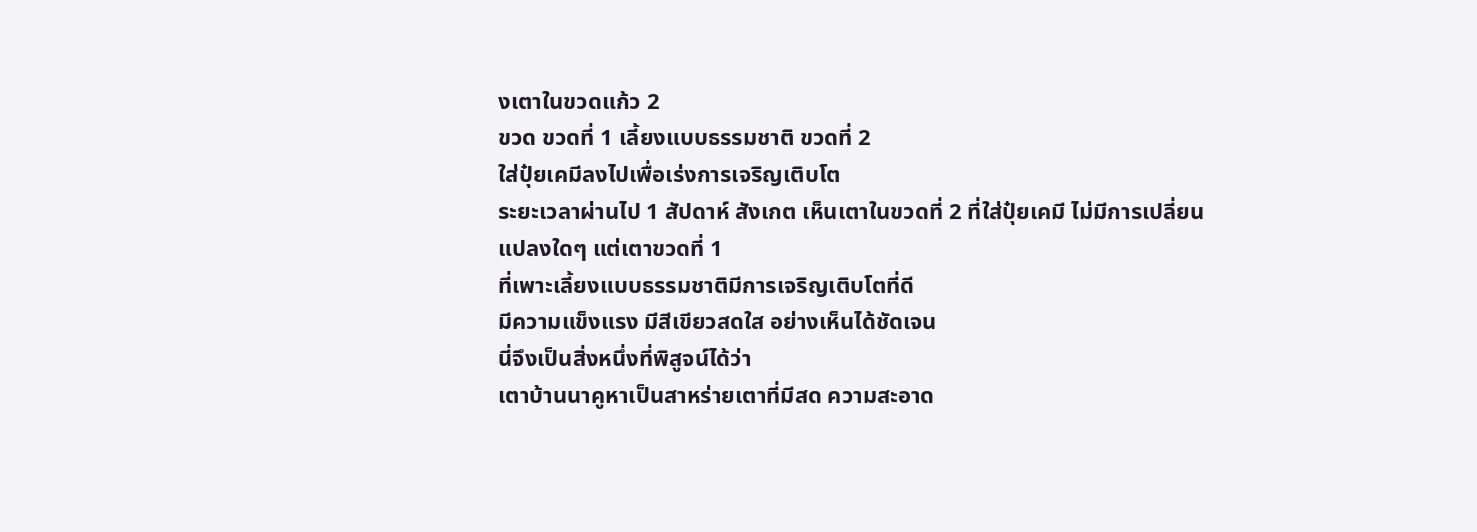งเตาในขวดแก้ว 2
ขวด ขวดที่ 1 เลี้ยงแบบธรรมชาติ ขวดที่ 2
ใส่ปุ๋ยเคมีลงไปเพื่อเร่งการเจริญเติบโต
ระยะเวลาผ่านไป 1 สัปดาห์ สังเกต เห็นเตาในขวดที่ 2 ที่ใส่ปุ๋ยเคมี ไม่มีการเปลี่ยนแปลงใดๆ แต่เตาขวดที่ 1
ที่เพาะเลี้ยงแบบธรรมชาติมีการเจริญเติบโตที่ดี
มีความแข็งแรง มีสีเขียวสดใส อย่างเห็นได้ชัดเจน
นี่จึงเป็นสิ่งหนึ่งที่พิสูจน์ได้ว่า
เตาบ้านนาคูหาเป็นสาหร่ายเตาที่มีสด ความสะอาด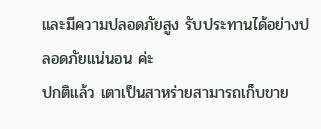และมีความปลอดภัยสูง รับประทานได้อย่างปลอดภัยแน่นอน ค่ะ
ปกติแล้ว เตาเป็นสาหร่ายสามารถเก็บขาย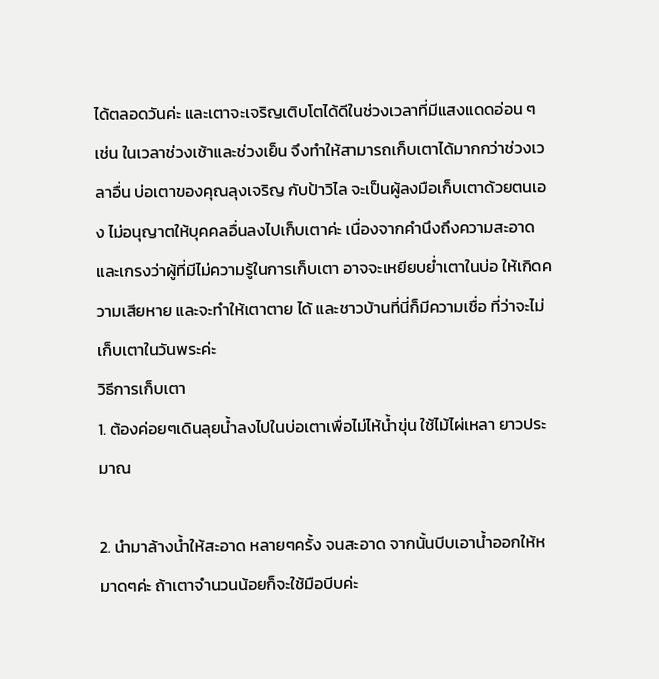ได้ตลอดวันค่ะ และเตาจะเจริญเติบโตได้ดีในช่วงเวลาที่มีแสงแดดอ่อน ๆ เช่น ในเวลาช่วงเช้าและช่วงเย็น จึงทำให้สามารถเก็บเตาได้มากกว่าช่วงเวลาอื่น บ่อเตาของคุณลุงเจริญ กับป้าวิไล จะเป็นผู้ลงมือเก็บเตาด้วยตนเอง ไม่อนุญาตให้บุคคลอื่นลงไปเก็บเตาค่ะ เนื่องจากคำนึงถึงความสะอาด และเกรงว่าผู้ที่มีไม่ความรู้ในการเก็บเตา อาจจะเหยียบย่ำเตาในบ่อ ให้เกิดความเสียหาย และจะทำให้เตาตาย ได้ และชาวบ้านที่นี่ก็มีความเชื่อ ที่ว่าจะไม่เก็บเตาในวันพระค่ะ
วิธีการเก็บเตา
1. ต้องค่อยๆเดินลุยน้ำลงไปในบ่อเตาเพื่อไม่ไห้น้ำขุ่น ใช้ไม้ไผ่เหลา ยาวประมาณ

2. นำมาล้างน้ำให้สะอาด หลายๆครั้ง จนสะอาด จากนั้นบีบเอาน้ำออกให้หมาดๆค่ะ ถ้าเตาจำนวนน้อยก็จะใช้มือบีบค่ะ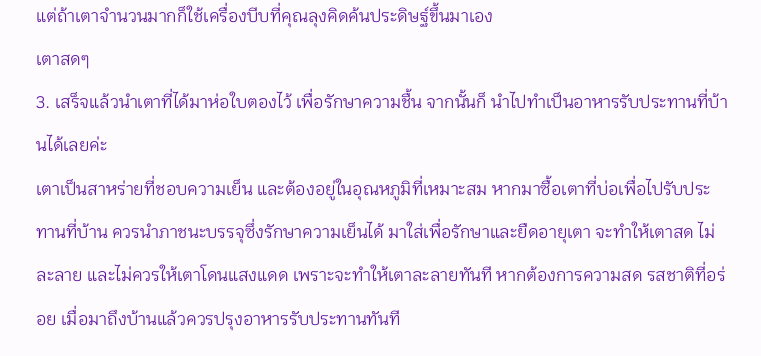แต่ถ้าเตาจำนวนมากก็ใช้เครื่องบีบที่คุณลุงคิดค้นประดิษฐ์ขึ้นมาเอง
เตาสดๆ
3. เสร็จแล้วนำเตาที่ได้มาห่อใบตองไว้ เพื่อรักษาความชื้น จากนั้นก็ นำไปทำเป็นอาหารรับประทานที่บ้านได้เลยค่ะ
เตาเป็นสาหร่ายที่ชอบความเย็น และต้องอยู่ในอุณหภูมิที่เหมาะสม หากมาซื้อเตาที่บ่อเพื่อไปรับประทานที่บ้าน ควรนำภาชนะบรรจุซึ่งรักษาความเย็นได้ มาใส่เพื่อรักษาและยืดอายุเตา จะทำให้เตาสด ไม่ละลาย และไม่ควรให้เตาโดนแสงแดด เพราะจะทำให้เตาละลายทันที หากต้องการความสด รสชาติที่อร่อย เมื่อมาถึงบ้านแล้วควรปรุงอาหารรับประทานทันที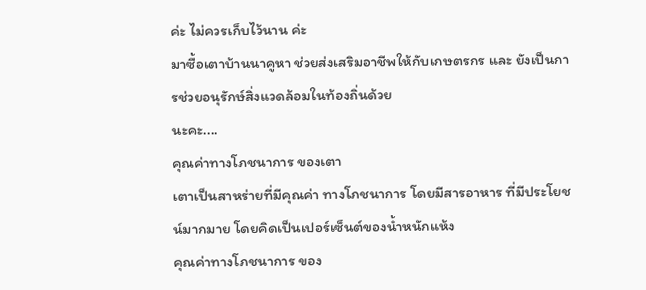ค่ะ ไม่ควรเก็บไว้นาน ค่ะ
มาซื้อเตาบ้านนาคูหา ช่วยส่งเสริมอาชีพให้กับเกษตรกร และ ยังเป็นการช่วยอนุรักษ์สิ่งแวดล้อมในท้องถิ่นด้วย
นะคะ....
คุณค่าทางโภชนาการ ของเตา
เตาเป็นสาหร่ายที่มีคุณค่า ทางโภชนาการ โดยมีสารอาหาร ที่มีประโยชน์มากมาย โดยคิดเป็นเปอร์เซ็นต์ของน้ำหนักแห้ง
คุณค่าทางโภชนาการ ของ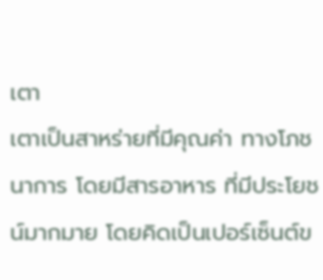เตา
เตาเป็นสาหร่ายที่มีคุณค่า ทางโภชนาการ โดยมีสารอาหาร ที่มีประโยชน์มากมาย โดยคิดเป็นเปอร์เซ็นต์ข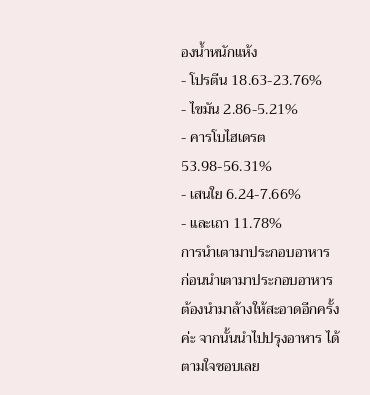องน้ำหนักแห้ง
- โปรตีน 18.63-23.76%
- ไขมัน 2.86-5.21%
- คารโบไฮเดรต 53.98-56.31%
- เสนใย 6.24-7.66%
- และเถา 11.78%
การนำเตามาประกอบอาหาร
ก่อนนำเตามาประกอบอาหาร ต้องนำมาล้างให้สะอาดอีกครั้งค่ะ จากนั้นนำไปปรุงอาหาร ได้ตามใจชอบเลย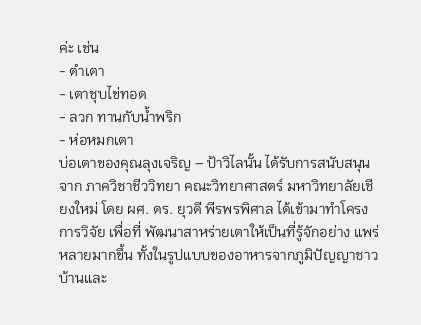ค่ะ เช่น
- ตำเตา
- เตาชุบไข่ทอด
- ลวก ทานกับน้ำพริก
- ห่อหมกเตา
บ่อเตาของคุณลุงเจริญ – ป้าวิไลนั้น ได้รับการสนับสนุนจาก ภาควิชาชีววิทยา คณะวิทยาศาสตร์ มหาวิทยาลัยเชียงใหม่ โดย ผศ. ดร. ยุวดี พีรพรพิศาล ได้เข้ามาทำโครงการวิจัย เพื่อที่ พัฒนาสาหร่ายเตาให้เป็นที่รู้จักอย่าง แพร่หลายมากขึ้น ทั้งในรูปแบบของอาหารจากภูมิปัญญาชาวบ้านและ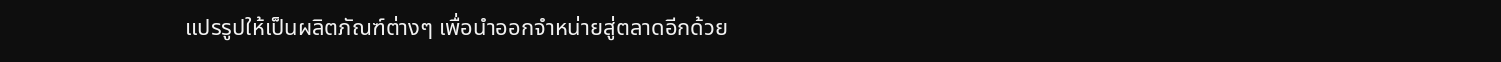แปรรูปให้เป็นผลิตภัณฑ์ต่างๆ เพื่อนำออกจำหน่ายสู่ตลาดอีกด้วย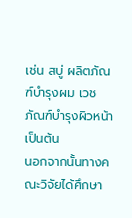เช่น สบู่ ผลิตภัณฑ์บำรุงผม เวชภัณฑ์บำรุงผิวหน้า เป็นต้น
นอกจากนั้นทางคณะวิจัยได้ศึกษา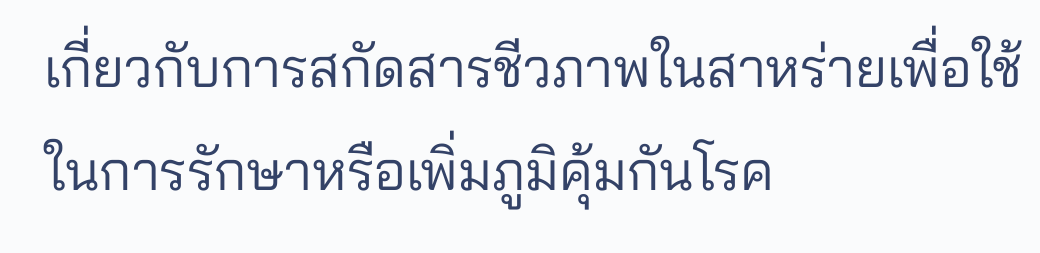เกี่ยวกับการสกัดสารชีวภาพในสาหร่ายเพื่อใช้ในการรักษาหรือเพิ่มภูมิคุ้มกันโรค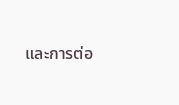และการต่อ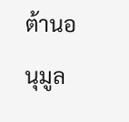ต้านอนุมูล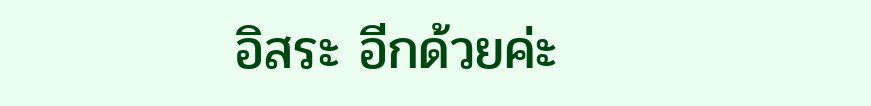อิสระ อีกด้วยค่ะ